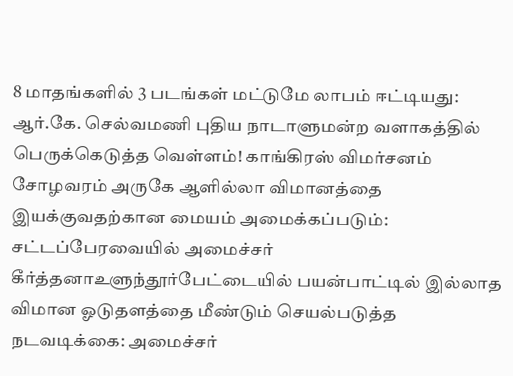8 மாதங்களில் 3 படங்கள் மட்டுமே லாபம் ஈட்டியது: ஆர்.கே. செல்வமணி புதிய நாடாளுமன்ற வளாகத்தில் பெருக்கெடுத்த வெள்ளம்! காங்கிரஸ் விமர்சனம் சோழவரம் அருகே ஆளில்லா விமானத்தை இயக்குவதற்கான மையம் அமைக்கப்படும்: சட்டப்பேரவையில் அமைச்சர் கீர்த்தனாஉளுந்தூர்பேட்டையில் பயன்பாட்டில் இல்லாத விமான ஓடுதளத்தை மீண்டும் செயல்படுத்த நடவடிக்கை: அமைச்சர்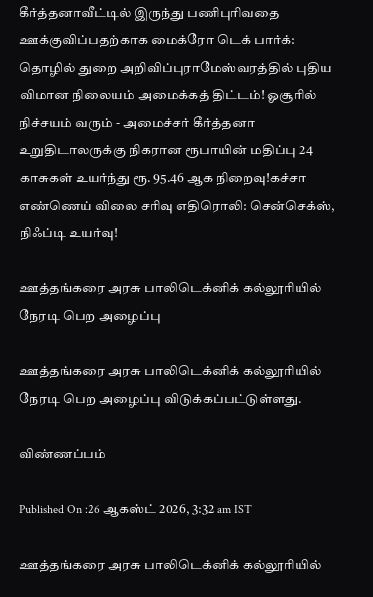கீர்த்தனாவீட்டில் இருந்து பணிபுரிவதை ஊக்குவிப்பதற்காக மைக்ரோ டெக் பார்க்: தொழில் துறை அறிவிப்புராமேஸ்வரத்தில் புதிய விமான நிலையம் அமைக்கத் திட்டம்! ஓசூரில் நிச்சயம் வரும் - அமைச்சர் கீர்த்தனா உறுதிடாலருக்கு நிகரான ரூபாயின் மதிப்பு 24 காசுகள் உயர்ந்து ரூ. 95.46 ஆக நிறைவு!கச்சா எண்ணெய் விலை சரிவு எதிரொலி: சென்செக்ஸ், நிஃப்டி உயர்வு!

ஊத்தங்கரை அரசு பாலிடெக்னிக் கல்லூரியில் நேரடி பெற அழைப்பு

ஊத்தங்கரை அரசு பாலிடெக்னிக் கல்லூரியில் நேரடி பெற அழைப்பு விடுக்கப்பட்டுள்ளது.

விண்ணப்பம்

Published On :26 ஆகஸ்ட் 2026, 3:32 am IST

ஊத்தங்கரை அரசு பாலிடெக்னிக் கல்லூரியில்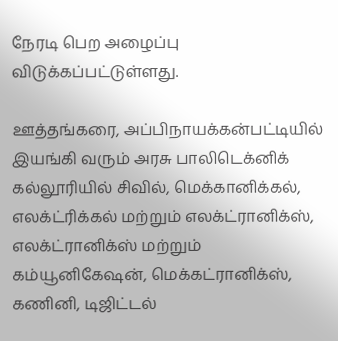நேரடி பெற அழைப்பு விடுக்கப்பட்டுள்ளது.

ஊத்தங்கரை, அப்பிநாயக்கன்பட்டியில் இயங்கி வரும் அரசு பாலிடெக்னிக் கல்லூரியில் சிவில், மெக்கானிக்கல், எலக்ட்ரிக்கல் மற்றும் எலக்ட்ரானிக்ஸ், எலக்ட்ரானிக்ஸ் மற்றும் கம்யூனிகேஷன், மெக்கட்ரானிக்ஸ், கணினி, டிஜிட்டல்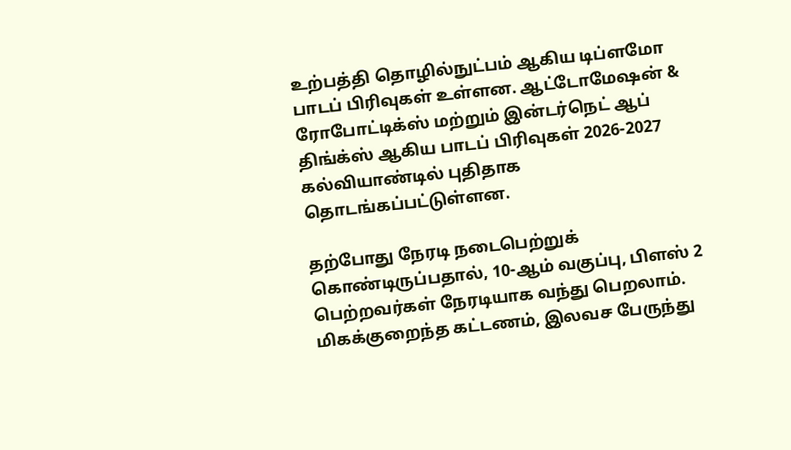உற்பத்தி தொழில்நுட்பம் ஆகிய டிப்ளமோ பாடப் பிரிவுகள் உள்ளன. ஆட்டோமேஷன் & ரோபோட்டிக்ஸ் மற்றும் இன்டர்நெட் ஆப் திங்க்ஸ் ஆகிய பாடப் பிரிவுகள் 2026-2027 கல்வியாண்டில் புதிதாக தொடங்கப்பட்டுள்ளன.

தற்போது நேரடி நடைபெற்றுக் கொண்டிருப்பதால், 10-ஆம் வகுப்பு, பிளஸ் 2 பெற்றவர்கள் நேரடியாக வந்து பெறலாம். மிகக்குறைந்த கட்டணம், இலவச பேருந்து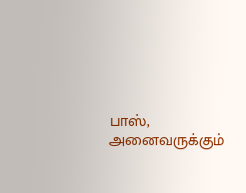பாஸ், அனைவருக்கும்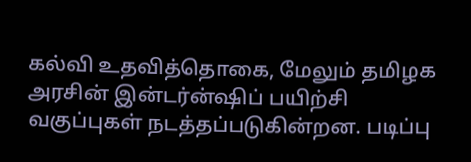கல்வி உதவித்தொகை, மேலும் தமிழக அரசின் இன்டர்ன்ஷிப் பயிற்சி வகுப்புகள் நடத்தப்படுகின்றன. படிப்பு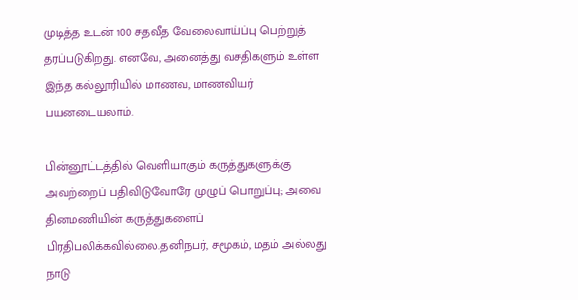முடித்த உடன் 100 சதவீத வேலைவாய்ப்பு பெற்றுத் தரப்படுகிறது. எனவே, அனைத்து வசதிகளும் உள்ள இந்த கல்லூரியில் மாணவ, மாணவியர் பயனடையலாம்.

பின்னூட்டத்தில் வெளியாகும் கருத்துகளுக்கு அவற்றைப் பதிவிடுவோரே முழுப் பொறுப்பு; அவை தினமணியின் கருத்துகளைப் பிரதிபலிக்கவில்லை.தனிநபர், சமூகம், மதம் அல்லது நாடு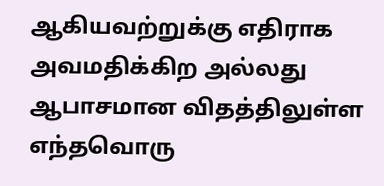ஆகியவற்றுக்கு எதிராக அவமதிக்கிற அல்லது ஆபாசமான விதத்திலுள்ள எந்தவொரு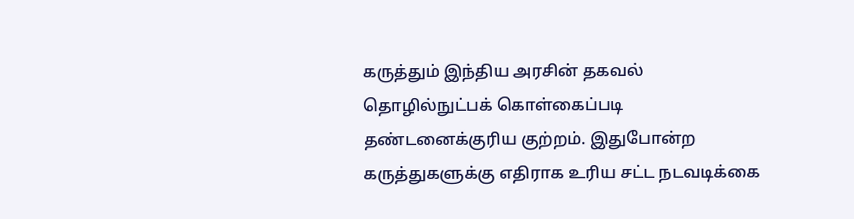கருத்தும் இந்திய அரசின் தகவல் தொழில்நுட்பக் கொள்கைப்படி தண்டனைக்குரிய குற்றம். இதுபோன்ற கருத்துகளுக்கு எதிராக உரிய சட்ட நடவடிக்கை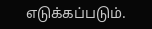எடுக்கப்படும்.